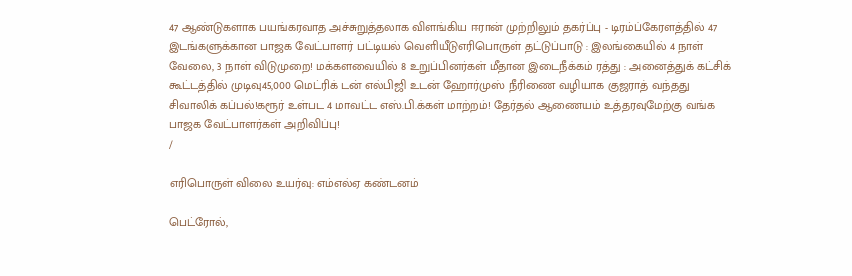47 ஆண்டுகளாக பயங்கரவாத அச்சுறுத்தலாக விளங்கிய ஈரான் முற்றிலும் தகர்ப்பு - டிரம்ப்கேரளத்தில் 47 இடங்களுக்கான பாஜக வேட்பாளர் பட்டியல் வெளியீடுஎரிபொருள் தட்டுப்பாடு : இலங்கையில் 4 நாள் வேலை, 3 நாள் விடுமுறை! மக்களவையில் 8 உறுப்பினர்கள் மீதான இடைநீக்கம் ரத்து : அனைத்துக் கட்சிக் கூட்டத்தில் முடிவு45,000 மெட்ரிக் டன் எல்பிஜி உடன் ஹோர்முஸ் நீரிணை வழியாக குஜராத் வந்தது சிவாலிக் கப்பல்!கரூர் உள்பட 4 மாவட்ட எஸ்.பி.க்கள் மாற்றம்! தேர்தல் ஆணையம் உத்தரவுமேற்கு வங்க பாஜக வேட்பாளர்கள் அறிவிப்பு!
/

எரிபொருள் விலை உயர்வு: எம்எல்ஏ கண்டனம்

பெட்ரோல்,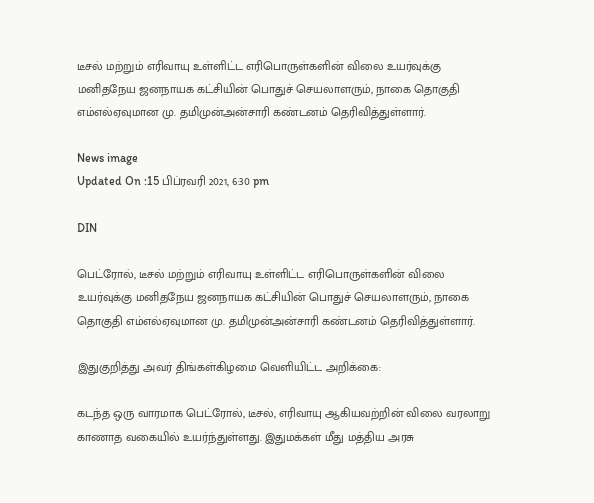டீசல் மற்றும் எரிவாயு உள்ளிட்ட எரிபொருள்களின் விலை உயர்வுக்கு மனிதநேய ஜனநாயக கட்சியின் பொதுச் செயலாளரும், நாகை தொகுதி எம்எல்ஏவுமான மு. தமிமுன்அன்சாரி கண்டனம் தெரிவித்துள்ளார்.

News image
Updated On :15 பிப்ரவரி 2021, 6:30 pm

DIN

பெட்ரோல், டீசல் மற்றும் எரிவாயு உள்ளிட்ட எரிபொருள்களின் விலை உயர்வுக்கு மனிதநேய ஜனநாயக கட்சியின் பொதுச் செயலாளரும், நாகை தொகுதி எம்எல்ஏவுமான மு. தமிமுன்அன்சாரி கண்டனம் தெரிவித்துள்ளார்.

இதுகுறித்து அவர் திங்கள்கிழமை வெளியிட்ட அறிக்கை:

கடந்த ஒரு வாரமாக பெட்ரோல், டீசல், எரிவாயு ஆகியவற்றின் விலை வரலாறு காணாத வகையில் உயர்ந்துள்ளது. இதுமக்கள் மீது மத்திய அரசு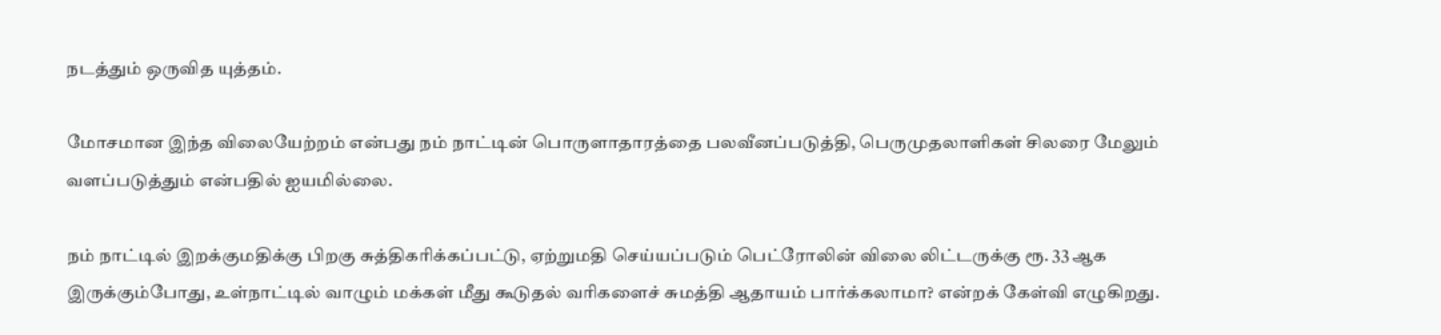நடத்தும் ஒருவித யுத்தம்.

மோசமான இந்த விலையேற்றம் என்பது நம் நாட்டின் பொருளாதாரத்தை பலவீனப்படுத்தி, பெருமுதலாளிகள் சிலரை மேலும் வளப்படுத்தும் என்பதில் ஐயமில்லை.

நம் நாட்டில் இறக்குமதிக்கு பிறகு சுத்திகரிக்கப்பட்டு, ஏற்றுமதி செய்யப்படும் பெட்ரோலின் விலை லிட்டருக்கு ரூ. 33 ஆக இருக்கும்போது, உள்நாட்டில் வாழும் மக்கள் மீது கூடுதல் வரிகளைச் சுமத்தி ஆதாயம் பார்க்கலாமா? என்றக் கேள்வி எழுகிறது.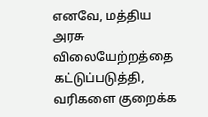எனவே, மத்திய அரசு விலையேற்றத்தை கட்டுப்படுத்தி, வரிகளை குறைக்க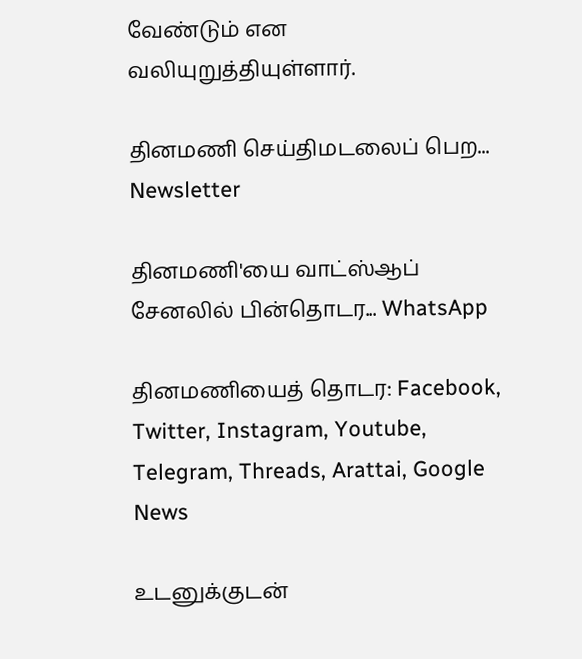வேண்டும் என வலியுறுத்தியுள்ளார்.

தினமணி செய்திமடலைப் பெற... Newsletter

தினமணி'யை வாட்ஸ்ஆப் சேனலில் பின்தொடர... WhatsApp

தினமணியைத் தொடர: Facebook, Twitter, Instagram, Youtube, Telegram, Threads, Arattai, Google News

உடனுக்குடன்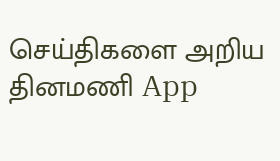செய்திகளை அறிய தினமணி App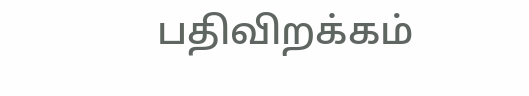பதிவிறக்கம்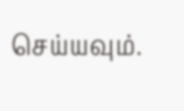செய்யவும்.